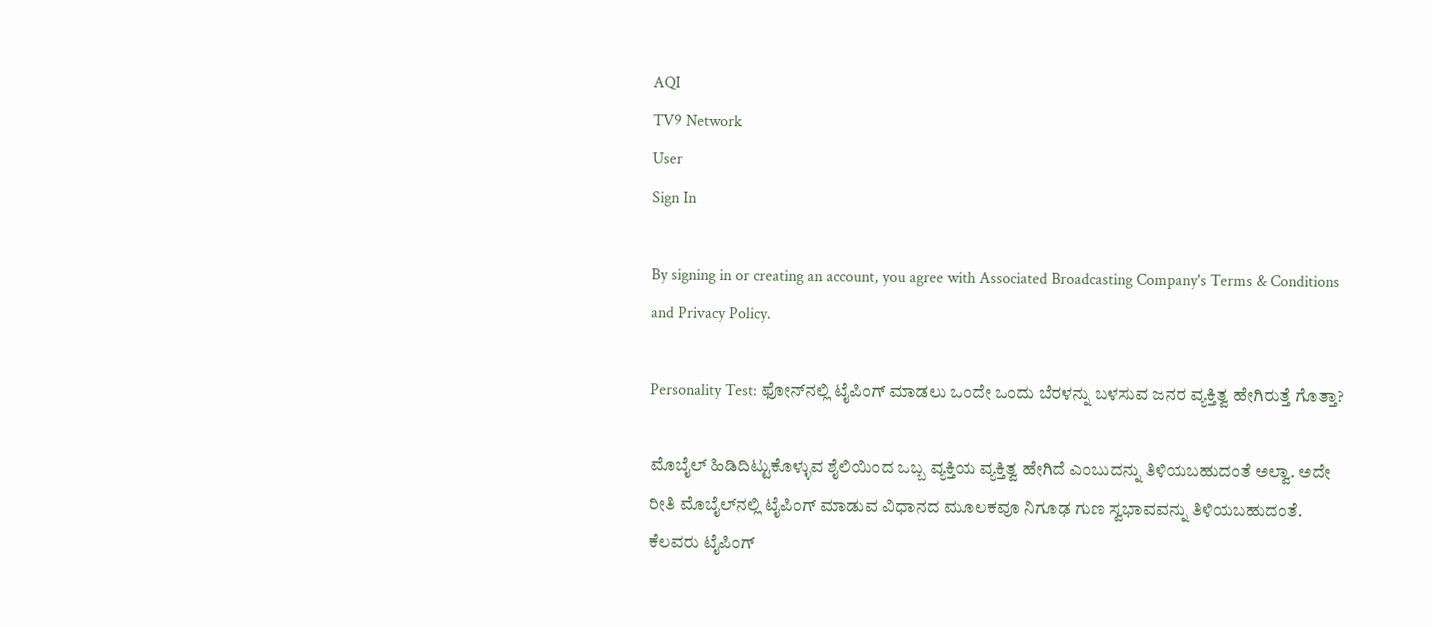AQI
TV9 Network
User
Sign In

By signing in or creating an account, you agree with Associated Broadcasting Company's Terms & Conditions and Privacy Policy.

Personality Test: ಫೋನ್‌ನಲ್ಲಿ ಟೈಪಿಂಗ್‌ ಮಾಡಲು ಒಂದೇ ಒಂದು ಬೆರಳನ್ನು ಬಳಸುವ ಜನರ ವ್ಯಕ್ತಿತ್ವ ಹೇಗಿರುತ್ತೆ ಗೊತ್ತಾ?

ಮೊಬೈಲ್‌ ಹಿಡಿದಿಟ್ಟುಕೊಳ್ಳುವ ಶೈಲಿಯಿಂದ ಒಬ್ಬ ವ್ಯಕ್ತಿಯ ವ್ಯಕ್ತಿತ್ವ ಹೇಗಿದೆ ಎಂಬುದನ್ನು ತಿಳಿಯಬಹುದಂತೆ ಅಲ್ವಾ. ಅದೇ ರೀತಿ ಮೊಬೈಲ್‌ನಲ್ಲಿ ಟೈಪಿಂಗ್‌ ಮಾಡುವ ವಿಧಾನದ ಮೂಲಕವೂ ನಿಗೂಢ ಗುಣ ಸ್ವಭಾವವನ್ನು ತಿಳಿಯಬಹುದಂತೆ. ಕೆಲವರು ಟೈಪಿಂಗ್‌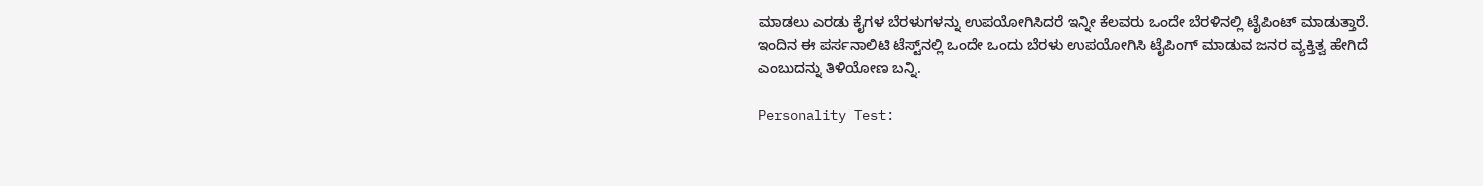ಮಾಡಲು ಎರಡು ಕೈಗಳ ಬೆರಳುಗಳನ್ನು ಉಪಯೋಗಿಸಿದರೆ ಇನ್ನೀ ಕೆಲವರು ಒಂದೇ ಬೆರಳಿನಲ್ಲಿ ಟೈಪಿಂಟ್‌ ಮಾಡುತ್ತಾರೆ. ಇಂದಿನ ಈ ಪರ್ಸನಾಲಿಟಿ ಟೆಸ್ಟ್‌ನಲ್ಲಿ ಒಂದೇ ಒಂದು ಬೆರಳು ಉಪಯೋಗಿಸಿ ಟೈಪಿಂಗ್‌ ಮಾಡುವ ಜನರ ವ್ಯಕ್ತಿತ್ವ ಹೇಗಿದೆ ಎಂಬುದನ್ನು ತಿಳಿಯೋಣ ಬನ್ನಿ.

Personality Test: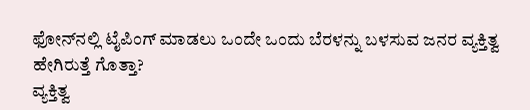ಫೋನ್‌ನಲ್ಲಿ ಟೈಪಿಂಗ್‌ ಮಾಡಲು ಒಂದೇ ಒಂದು ಬೆರಳನ್ನು ಬಳಸುವ ಜನರ ವ್ಯಕ್ತಿತ್ವ ಹೇಗಿರುತ್ತೆ ಗೊತ್ತಾ?
ವ್ಯಕ್ತಿತ್ವ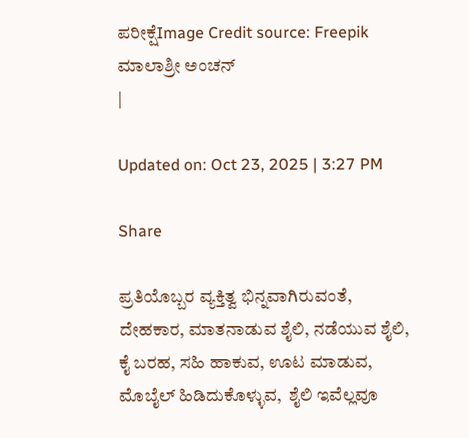ಪರೀಕ್ಷೆImage Credit source: Freepik
ಮಾಲಾಶ್ರೀ ಅಂಚನ್
|

Updated on: Oct 23, 2025 | 3:27 PM

Share

ಪ್ರತಿಯೊಬ್ಬರ ವ್ಯಕ್ತಿತ್ವ ಭಿನ್ನವಾಗಿರುವಂತೆ, ದೇಹಕಾರ, ಮಾತನಾಡುವ ಶೈಲಿ, ನಡೆಯುವ ಶೈಲಿ, ಕೈ ಬರಹ, ಸಹಿ ಹಾಕುವ, ಊಟ ಮಾಡುವ, ಮೊಬೈಲ್‌ ಹಿಡಿದುಕೊಳ್ಳುವ,  ಶೈಲಿ ಇವೆಲ್ಲವೂ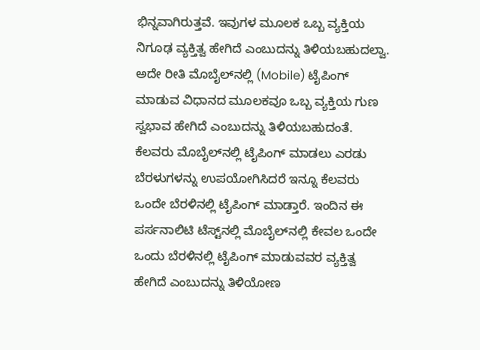ಭಿನ್ನವಾಗಿರುತ್ತವೆ. ಇವುಗಳ ಮೂಲಕ ಒಬ್ಬ ವ್ಯಕ್ತಿಯ ನಿಗೂಢ ವ್ಯಕ್ತಿತ್ವ ಹೇಗಿದೆ ಎಂಬುದನ್ನು ತಿಳಿಯಬಹುದಲ್ವಾ. ಅದೇ ರೀತಿ ಮೊಬೈಲ್‌ನಲ್ಲಿ (Mobile) ಟೈಪಿಂಗ್‌ ಮಾಡುವ ವಿಧಾನದ ಮೂಲಕವೂ ಒಬ್ಬ ವ್ಯಕ್ತಿಯ ಗುಣ ಸ್ವಭಾವ ಹೇಗಿದೆ ಎಂಬುದನ್ನು ತಿಳಿಯಬಹುದಂತೆ. ಕೆಲವರು ಮೊಬೈಲ್‌ನಲ್ಲಿ ಟೈಪಿಂಗ್‌ ಮಾಡಲು ಎರಡು ಬೆರಳುಗಳನ್ನು ಉಪಯೋಗಿಸಿದರೆ ಇನ್ನೂ ಕೆಲವರು ಒಂದೇ ಬೆರಳಿನಲ್ಲಿ ಟೈಪಿಂಗ್‌ ಮಾಡ್ತಾರೆ. ಇಂದಿನ ಈ ಪರ್ಸನಾಲಿಟಿ ಟೆಸ್ಟ್‌ನಲ್ಲಿ ಮೊಬೈಲ್‌ನಲ್ಲಿ ಕೇವಲ ಒಂದೇ ಒಂದು ಬೆರಳಿನಲ್ಲಿ ಟೈಪಿಂಗ್‌ ಮಾಡುವವರ ವ್ಯಕ್ತಿತ್ವ ಹೇಗಿದೆ ಎಂಬುದನ್ನು ತಿಳಿಯೋಣ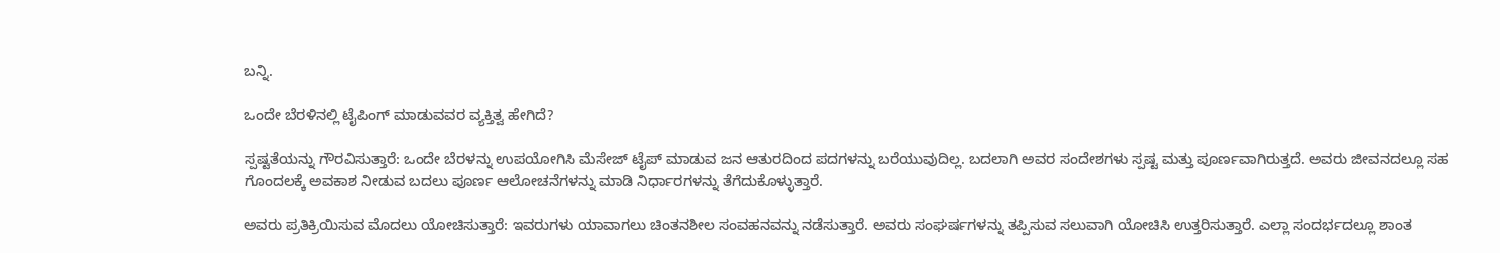ಬನ್ನಿ.

ಒಂದೇ ಬೆರಳಿನಲ್ಲಿ ಟೈಪಿಂಗ್‌ ಮಾಡುವವರ ವ್ಯಕ್ತಿತ್ವ ಹೇಗಿದೆ?

ಸ್ಪಷ್ಟತೆಯನ್ನು ಗೌರವಿಸುತ್ತಾರೆ: ಒಂದೇ ಬೆರಳನ್ನು ಉಪಯೋಗಿಸಿ ಮೆಸೇಜ್‌ ಟೈಪ್‌ ಮಾಡುವ ಜನ ಆತುರದಿಂದ ಪದಗಳನ್ನು ಬರೆಯುವುದಿಲ್ಲ. ಬದಲಾಗಿ ಅವರ ಸಂದೇಶಗಳು ಸ್ಪಷ್ಟ ಮತ್ತು ಪೂರ್ಣವಾಗಿರುತ್ತದೆ. ಅವರು ಜೀವನದಲ್ಲೂ ಸಹ ಗೊಂದಲಕ್ಕೆ ಅವಕಾಶ ನೀಡುವ ಬದಲು ಪೂರ್ಣ ಆಲೋಚನೆಗಳನ್ನು ಮಾಡಿ ನಿರ್ಧಾರಗಳನ್ನು ತೆಗೆದುಕೊಳ್ಳುತ್ತಾರೆ.

ಅವರು ಪ್ರತಿಕ್ರಿಯಿಸುವ ಮೊದಲು ಯೋಚಿಸುತ್ತಾರೆ: ಇವರುಗಳು ಯಾವಾಗಲು ಚಿಂತನಶೀಲ ಸಂವಹನವನ್ನು ನಡೆಸುತ್ತಾರೆ. ಅವರು ಸಂಘರ್ಷಗಳನ್ನು ತಪ್ಪಿಸುವ ಸಲುವಾಗಿ ಯೋಚಿಸಿ ಉತ್ತರಿಸುತ್ತಾರೆ. ಎಲ್ಲಾ ಸಂದರ್ಭದಲ್ಲೂ ಶಾಂತ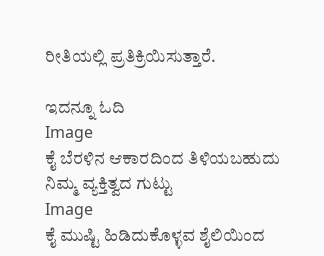ರೀತಿಯಲ್ಲಿ ಪ್ರತಿಕ್ರಿಯಿಸುತ್ತಾರೆ.

ಇದನ್ನೂ ಓದಿ
Image
ಕೈ ಬೆರಳಿನ ಆಕಾರದಿಂದ ತಿಳಿಯಬಹುದು ನಿಮ್ಮ ವ್ಯಕ್ತಿತ್ವದ ಗುಟ್ಟು
Image
ಕೈ ಮುಷ್ಟಿ ಹಿಡಿದುಕೊಳ್ಳವ ಶೈಲಿಯಿಂದ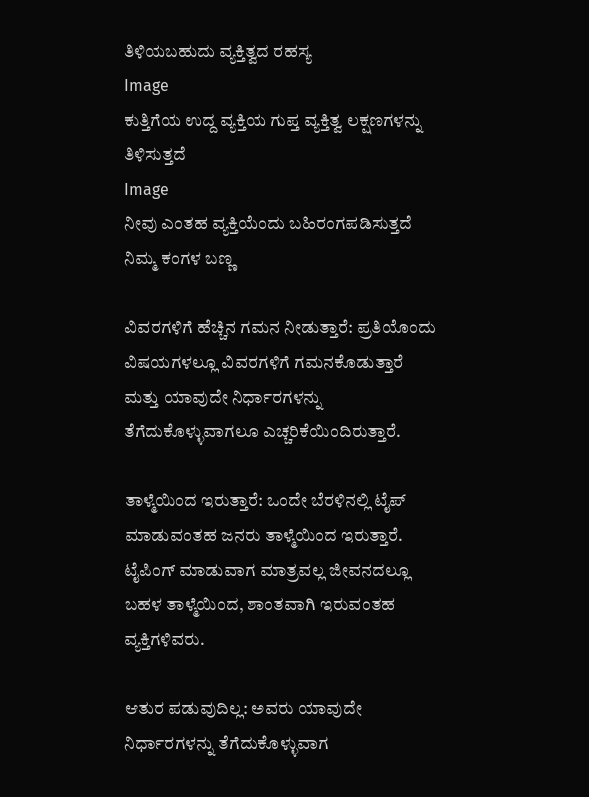ತಿಳಿಯಬಹುದು ವ್ಯಕ್ತಿತ್ವದ ರಹಸ್ಯ
Image
ಕುತ್ತಿಗೆಯ ಉದ್ದ ವ್ಯಕ್ತಿಯ ಗುಪ್ತ ವ್ಯಕ್ತಿತ್ವ ಲಕ್ಷಣಗಳನ್ನು ತಿಳಿಸುತ್ತದೆ
Image
ನೀವು ಎಂತಹ ವ್ಯಕ್ತಿಯೆಂದು ಬಹಿರಂಗಪಡಿಸುತ್ತದೆ ನಿಮ್ಮ ಕಂಗಳ ಬಣ್ಣ

ವಿವರಗಳಿಗೆ ಹೆಚ್ಚಿನ ಗಮನ ನೀಡುತ್ತಾರೆ: ಪ್ರತಿಯೊಂದು ವಿಷಯಗಳಲ್ಲೂ ವಿವರಗಳಿಗೆ ಗಮನಕೊಡುತ್ತಾರೆ ಮತ್ತು ಯಾವುದೇ ನಿರ್ಧಾರಗಳನ್ನು ತೆಗೆದುಕೊಳ್ಳುವಾಗಲೂ ಎಚ್ಚರಿಕೆಯಿಂದಿರುತ್ತಾರೆ.

ತಾಳ್ಮೆಯಿಂದ ಇರುತ್ತಾರೆ: ಒಂದೇ ಬೆರಳಿನಲ್ಲಿ ಟೈಪ್‌ ಮಾಡುವಂತಹ ಜನರು ತಾಳ್ಮೆಯಿಂದ ಇರುತ್ತಾರೆ. ಟೈಪಿಂಗ್‌ ಮಾಡುವಾಗ ಮಾತ್ರವಲ್ಲ ಜೀವನದಲ್ಲೂ ಬಹಳ ತಾಳ್ಮೆಯಿಂದ, ಶಾಂತವಾಗಿ ಇರುವಂತಹ ವ್ಯಕ್ತಿಗಳಿವರು.

ಆತುರ ಪಡುವುದಿಲ್ಲ: ಅವರು ಯಾವುದೇ ನಿರ್ಧಾರಗಳನ್ನು ತೆಗೆದುಕೊಳ್ಳುವಾಗ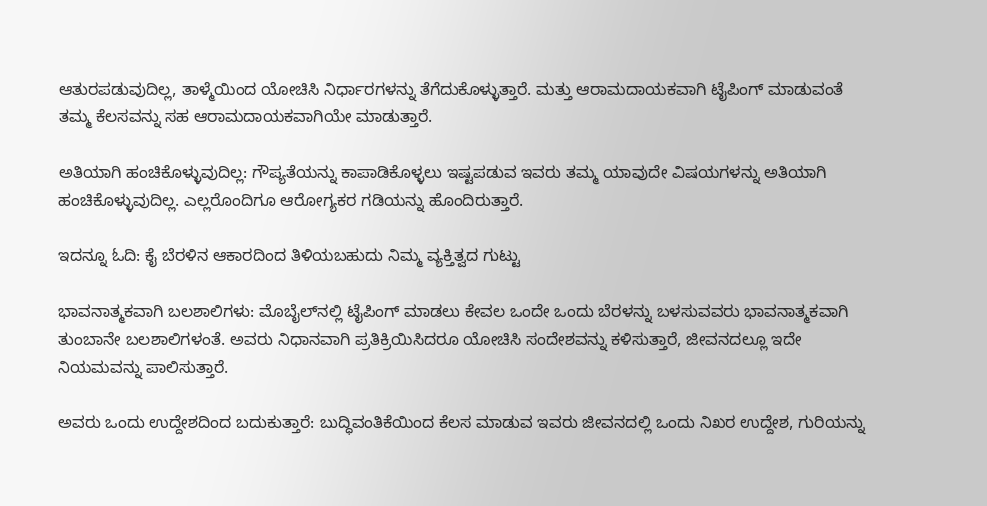ಆತುರಪಡುವುದಿಲ್ಲ, ತಾಳ್ಮೆಯಿಂದ ಯೋಚಿಸಿ ನಿರ್ಧಾರಗಳನ್ನು ತೆಗೆದುಕೊಳ್ಳುತ್ತಾರೆ. ಮತ್ತು ಆರಾಮದಾಯಕವಾಗಿ ಟೈಪಿಂಗ್‌ ಮಾಡುವಂತೆ ತಮ್ಮ ಕೆಲಸವನ್ನು ಸಹ ಆರಾಮದಾಯಕವಾಗಿಯೇ ಮಾಡುತ್ತಾರೆ.

ಅತಿಯಾಗಿ ಹಂಚಿಕೊಳ್ಳುವುದಿಲ್ಲ: ಗೌಪ್ಯತೆಯನ್ನು ಕಾಪಾಡಿಕೊಳ್ಳಲು ಇಷ್ಟಪಡುವ ಇವರು ತಮ್ಮ ಯಾವುದೇ ವಿಷಯಗಳನ್ನು ಅತಿಯಾಗಿ ಹಂಚಿಕೊಳ್ಳುವುದಿಲ್ಲ. ಎಲ್ಲರೊಂದಿಗೂ ಆರೋಗ್ಯಕರ ಗಡಿಯನ್ನು ಹೊಂದಿರುತ್ತಾರೆ.

ಇದನ್ನೂ ಓದಿ: ಕೈ ಬೆರಳಿನ ಆಕಾರದಿಂದ ತಿಳಿಯಬಹುದು ನಿಮ್ಮ ವ್ಯಕ್ತಿತ್ವದ ಗುಟ್ಟು

ಭಾವನಾತ್ಮಕವಾಗಿ ಬಲಶಾಲಿಗಳು: ಮೊಬೈಲ್‌ನಲ್ಲಿ ಟೈಪಿಂಗ್‌ ಮಾಡಲು ಕೇವಲ ಒಂದೇ ಒಂದು ಬೆರಳನ್ನು ಬಳಸುವವರು ಭಾವನಾತ್ಮಕವಾಗಿ ತುಂಬಾನೇ ಬಲಶಾಲಿಗಳಂತೆ. ಅವರು ನಿಧಾನವಾಗಿ ಪ್ರತಿಕ್ರಿಯಿಸಿದರೂ ಯೋಚಿಸಿ ಸಂದೇಶವನ್ನು ಕಳಿಸುತ್ತಾರೆ, ಜೀವನದಲ್ಲೂ ಇದೇ ನಿಯಮವನ್ನು ಪಾಲಿಸುತ್ತಾರೆ.

ಅವರು ಒಂದು ಉದ್ದೇಶದಿಂದ ಬದುಕುತ್ತಾರೆ: ಬುದ್ಧಿವಂತಿಕೆಯಿಂದ ಕೆಲಸ ಮಾಡುವ ಇವರು ಜೀವನದಲ್ಲಿ ಒಂದು ನಿಖರ ಉದ್ದೇಶ, ಗುರಿಯನ್ನು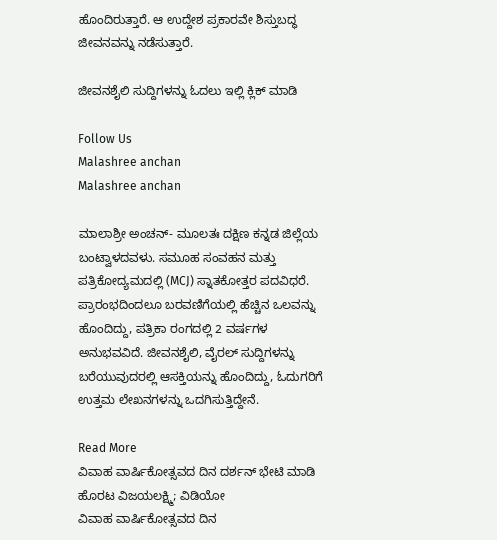ಹೊಂದಿರುತ್ತಾರೆ. ಆ ಉದ್ದೇಶ ಪ್ರಕಾರವೇ ಶಿಸ್ತುಬದ್ಧ ಜೀವನವನ್ನು ನಡೆಸುತ್ತಾರೆ.

ಜೀವನಶೈಲಿ ಸುದ್ದಿಗಳನ್ನು ಓದಲು ಇಲ್ಲಿ ಕ್ಲಿಕ್ ಮಾಡಿ

Follow Us
Malashree anchan
Malashree anchan

ಮಾಲಾಶ್ರೀ ಅಂಚನ್- ಮೂಲತಃ ದಕ್ಷಿಣ ಕನ್ನಡ ಜಿಲ್ಲೆಯ ಬಂಟ್ವಾಳದವಳು. ಸಮೂಹ ಸಂವಹನ ಮತ್ತು ಪತ್ರಿಕೋದ್ಯಮದಲ್ಲಿ (MCJ) ಸ್ನಾತಕೋತ್ತರ ಪದವಿಧರೆ. ಪ್ರಾರಂಭದಿಂದಲೂ ಬರವಣಿಗೆಯಲ್ಲಿ ಹೆಚ್ಚಿನ ಒಲವನ್ನು ಹೊಂದಿದ್ದು, ಪತ್ರಿಕಾ ರಂಗದಲ್ಲಿ 2 ವರ್ಷಗಳ ಅನುಭವವಿದೆ. ಜೀವನಶೈಲಿ, ವೈರಲ್ ಸುದ್ದಿಗಳನ್ನು ಬರೆಯುವುದರಲ್ಲಿ ಆಸಕ್ತಿಯನ್ನು ಹೊಂದಿದ್ದು, ಓದುಗರಿಗೆ ಉತ್ತಮ ಲೇಖನಗಳನ್ನು ಒದಗಿಸುತ್ತಿದ್ದೇನೆ.

Read More
ವಿವಾಹ ವಾರ್ಷಿಕೋತ್ಸವದ ದಿನ ದರ್ಶನ್ ಭೇಟಿ ಮಾಡಿ ಹೊರಟ ವಿಜಯಲಕ್ಷ್ಮಿ; ವಿಡಿಯೋ
ವಿವಾಹ ವಾರ್ಷಿಕೋತ್ಸವದ ದಿನ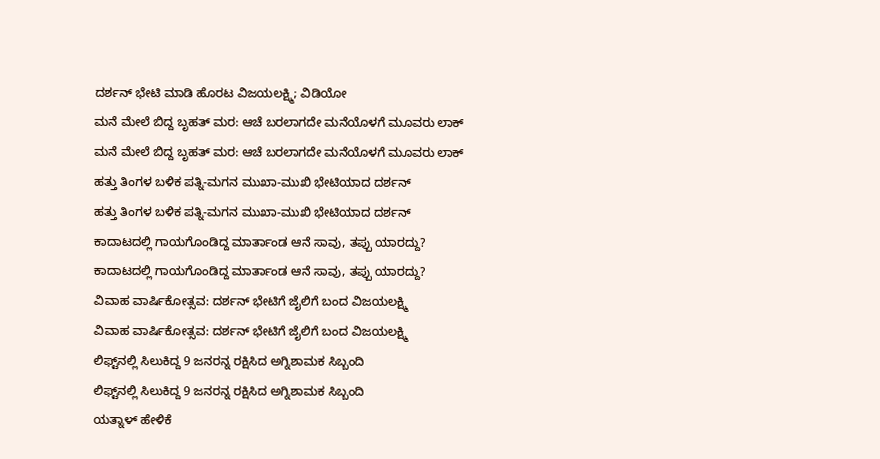ದರ್ಶನ್ ಭೇಟಿ ಮಾಡಿ ಹೊರಟ ವಿಜಯಲಕ್ಷ್ಮಿ; ವಿಡಿಯೋ
ಮನೆ ಮೇಲೆ ಬಿದ್ದ ಬೃಹತ್ ಮರ: ಆಚೆ ಬರಲಾಗದೇ ಮನೆಯೊಳಗೆ ಮೂವರು ಲಾಕ್
ಮನೆ ಮೇಲೆ ಬಿದ್ದ ಬೃಹತ್ ಮರ: ಆಚೆ ಬರಲಾಗದೇ ಮನೆಯೊಳಗೆ ಮೂವರು ಲಾಕ್
ಹತ್ತು ತಿಂಗಳ ಬಳಿಕ ಪತ್ನಿ-ಮಗನ ಮುಖಾ-ಮುಖಿ ಭೇಟಿಯಾದ ದರ್ಶನ್
ಹತ್ತು ತಿಂಗಳ ಬಳಿಕ ಪತ್ನಿ-ಮಗನ ಮುಖಾ-ಮುಖಿ ಭೇಟಿಯಾದ ದರ್ಶನ್
ಕಾದಾಟದಲ್ಲಿ ಗಾಯಗೊಂಡಿದ್ದ ಮಾರ್ತಾಂಡ ಆನೆ ಸಾವು, ತಪ್ಪು ಯಾರದ್ದು?
ಕಾದಾಟದಲ್ಲಿ ಗಾಯಗೊಂಡಿದ್ದ ಮಾರ್ತಾಂಡ ಆನೆ ಸಾವು, ತಪ್ಪು ಯಾರದ್ದು?
ವಿವಾಹ ವಾರ್ಷಿಕೋತ್ಸವ: ದರ್ಶನ್ ಭೇಟಿಗೆ ಜೈಲಿಗೆ ಬಂದ ವಿಜಯಲಕ್ಷ್ಮಿ
ವಿವಾಹ ವಾರ್ಷಿಕೋತ್ಸವ: ದರ್ಶನ್ ಭೇಟಿಗೆ ಜೈಲಿಗೆ ಬಂದ ವಿಜಯಲಕ್ಷ್ಮಿ
ಲಿಫ್ಟ್‌ನಲ್ಲಿ ಸಿಲುಕಿದ್ದ 9 ಜನರನ್ನ ರಕ್ಷಿಸಿದ ಅಗ್ನಿಶಾಮಕ ಸಿಬ್ಬಂದಿ
ಲಿಫ್ಟ್‌ನಲ್ಲಿ ಸಿಲುಕಿದ್ದ 9 ಜನರನ್ನ ರಕ್ಷಿಸಿದ ಅಗ್ನಿಶಾಮಕ ಸಿಬ್ಬಂದಿ
ಯತ್ನಾಳ್ ಹೇಳಿಕೆ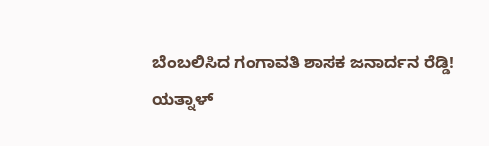ಬೆಂಬಲಿಸಿದ ಗಂಗಾವತಿ ಶಾಸಕ ಜನಾರ್ದನ ರೆಡ್ಡಿ!
ಯತ್ನಾಳ್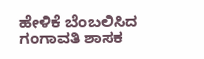ಹೇಳಿಕೆ ಬೆಂಬಲಿಸಿದ ಗಂಗಾವತಿ ಶಾಸಕ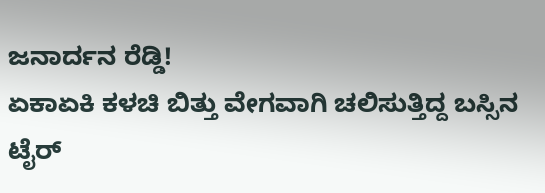ಜನಾರ್ದನ ರೆಡ್ಡಿ!
ಏಕಾಏಕಿ ಕಳಚಿ ಬಿತ್ತು ವೇಗವಾಗಿ ಚಲಿಸುತ್ತಿದ್ದ ಬಸ್ಸಿನ ಟೈರ್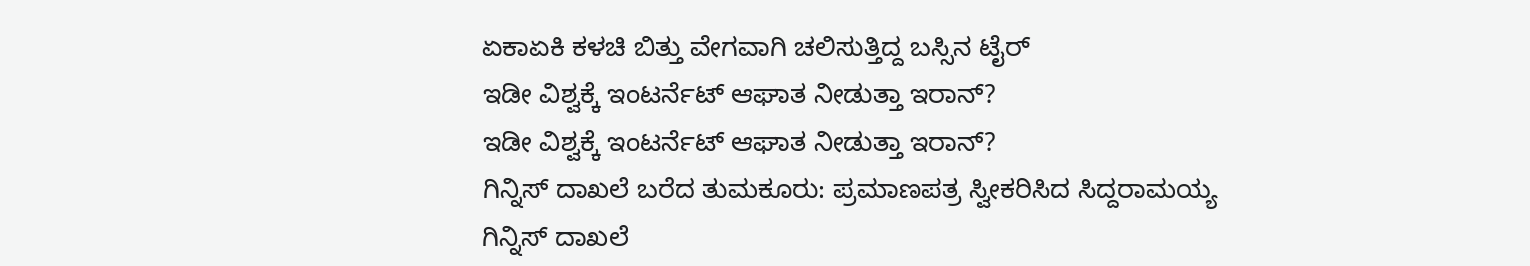ಏಕಾಏಕಿ ಕಳಚಿ ಬಿತ್ತು ವೇಗವಾಗಿ ಚಲಿಸುತ್ತಿದ್ದ ಬಸ್ಸಿನ ಟೈರ್
ಇಡೀ ವಿಶ್ವಕ್ಕೆ ಇಂಟರ್ನೆಟ್ ಆಘಾತ ನೀಡುತ್ತಾ ಇರಾನ್?
ಇಡೀ ವಿಶ್ವಕ್ಕೆ ಇಂಟರ್ನೆಟ್ ಆಘಾತ ನೀಡುತ್ತಾ ಇರಾನ್?
ಗಿನ್ನಿಸ್ ದಾಖಲೆ ಬರೆದ ತುಮಕೂರು: ಪ್ರಮಾಣಪತ್ರ ಸ್ವೀಕರಿಸಿದ ಸಿದ್ದರಾಮಯ್ಯ
ಗಿನ್ನಿಸ್ ದಾಖಲೆ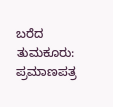ಬರೆದ ತುಮಕೂರು: ಪ್ರಮಾಣಪತ್ರ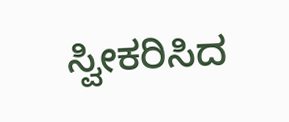ಸ್ವೀಕರಿಸಿದ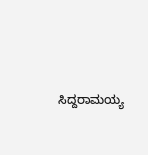ಸಿದ್ದರಾಮಯ್ಯ